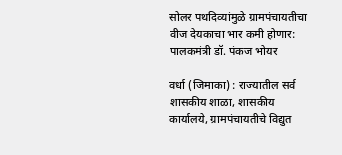सोलर पथदिव्यांमुळे ग्रामपंचायतीचा वीज देयकाचा भार कमी होणार: पालकमंत्री डॉ. पंकज भोयर

वर्धा (जिमाका) : राज्यातील सर्व शासकीय शाळा, शासकीय कार्यालये, ग्रामपंचायतीचे विद्युत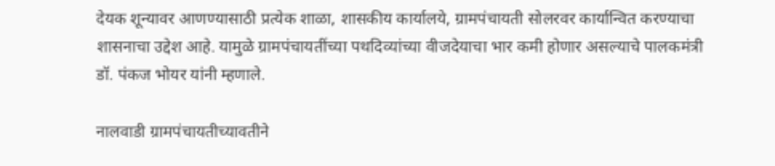देयक शून्यावर आणण्यासाठी प्रत्येक शाळा, शासकीय कार्यालये, ग्रामपंचायती सोलरवर कार्यान्वित करण्याचा शासनाचा उद्देश आहे. यामुळे ग्रामपंचायतींच्या पथदिव्यांच्या वीजदेयाचा भार कमी होणार असल्याचे पालकमंत्री डॉ. पंकज भोयर यांनी म्हणाले.

नालवाडी ग्रामपंचायतीच्यावतीने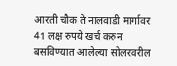आरती चौक ते नालवाडी मार्गावर 41 लक्ष रुपये खर्च करुन बसविण्यात आलेल्या सोलरवरील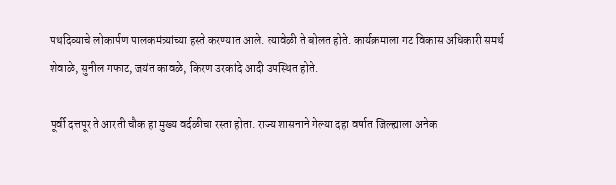पथदिव्याचे लोकार्पण पालकमंत्र्यांच्या हस्ते करण्यात आले. त्यावेळी ते बोलत होते. कार्यक्रमाला गट विकास अधिकारी समर्थ शेवाळे, सुनील गफाट, जयंत कावळे, किरण उरकांदे आदी उपस्थित होते.

पूर्वी दत्तपूर ते आरती चौक हा मुख्य वर्दळीचा रस्ता होता. राज्य शासनाने गेल्या दहा वर्षात जिल्ह्याला अनेक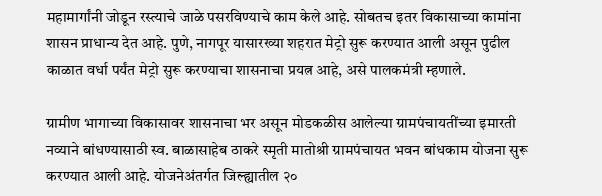महामार्गांनी जोडून रस्त्याचे जाळे पसरविण्याचे काम केले आहे. सोबतच इतर विकासाच्या कामांना शासन प्राधान्य देत आहे. पुणे, नागपूर यासारख्या शहरात मेट्रो सुरू करण्यात आली असून पुढील काळात वर्धा पर्यंत मेट्रो सुरू करण्याचा शासनाचा प्रयत्न आहे, असे पालकमंत्री म्हणाले.

ग्रामीण भागाच्या विकासावर शासनाचा भर असून मोडकळीस आलेल्या ग्रामपंचायतींच्या इमारती नव्याने बांधण्यासाठी स्व. बाळासाहेब ठाकरे स्मृती मातोश्री ग्रामपंचायत भवन बांधकाम योजना सुरू करण्यात आली आहे. योजनेअंतर्गत जिल्ह्यातील २०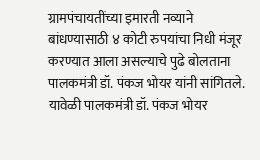ग्रामपंचायतींच्या इमारती नव्याने बांधण्यासाठी ४ कोटी रुपयांचा निधी मंजूर करण्यात आला असल्याचे पुढे बोलताना पालकमंत्री डॉ. पंकज भोयर यांनी सांगितले. यावेळी पालकमंत्री डॉ. पंकज भोयर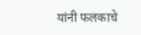यांनी फलकाचे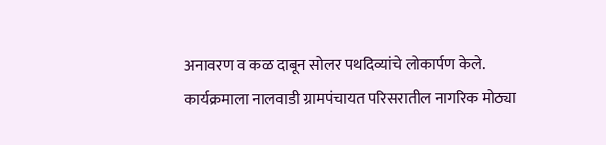अनावरण व कळ दाबून सोलर पथदिव्यांचे लोकार्पण केले. कार्यक्रमाला नालवाडी ग्रामपंचायत परिसरातील नागरिक मोठ्या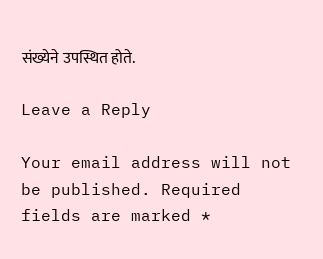संख्येने उपस्थित होते.

Leave a Reply

Your email address will not be published. Required fields are marked *